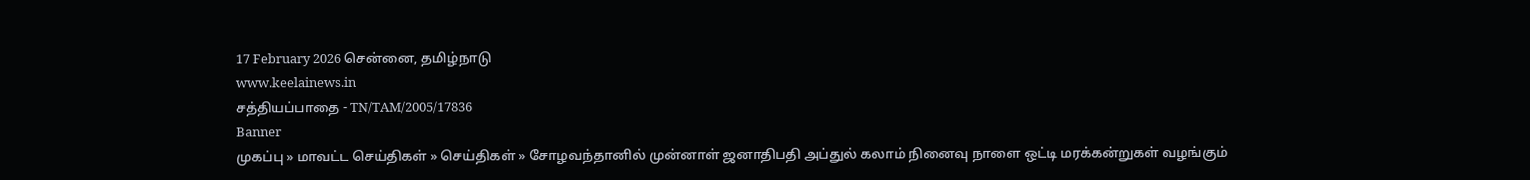17 February 2026 சென்னை, தமிழ்நாடு
www.keelainews.in
சத்தியப்பாதை - TN/TAM/2005/17836
Banner
முகப்பு » மாவட்ட செய்திகள் » செய்திகள் » சோழவந்தானில் முன்னாள் ஜனாதிபதி அப்துல் கலாம் நினைவு நாளை ஒட்டி மரக்கன்றுகள் வழங்கும்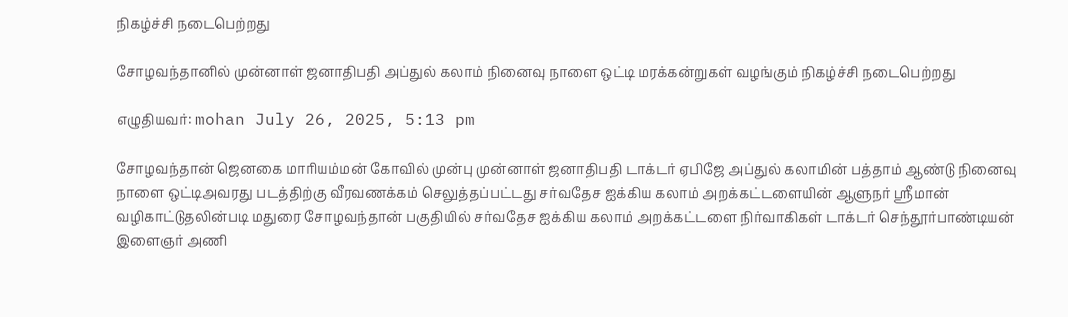நிகழ்ச்சி நடைபெற்றது

சோழவந்தானில் முன்னாள் ஜனாதிபதி அப்துல் கலாம் நினைவு நாளை ஒட்டி மரக்கன்றுகள் வழங்கும் நிகழ்ச்சி நடைபெற்றது

எழுதியவர்: mohan July 26, 2025, 5:13 pm

சோழவந்தான் ஜெனகை மாரியம்மன் கோவில் முன்பு முன்னாள் ஜனாதிபதி டாக்டர் ஏபிஜே அப்துல் கலாமின் பத்தாம் ஆண்டு நினைவு நாளை ஒட்டிஅவரது படத்திற்கு வீரவணக்கம் செலுத்தப்பட்டது சர்வதேச ஐக்கிய கலாம் அறக்கட்டளையின் ஆளுநர் ஸ்ரீமான் வழிகாட்டுதலின்படி மதுரை சோழவந்தான் பகுதியில் சர்வதேச ஐக்கிய கலாம் அறக்கட்டளை நிர்வாகிகள் டாக்டர் செந்தூர்பாண்டியன் இளைஞர் அணி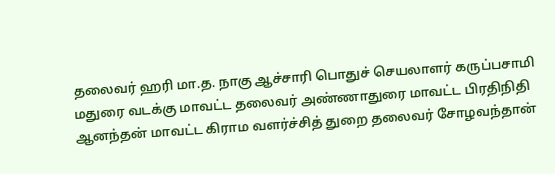தலைவர் ஹரி மா.த. நாகு ஆச்சாரி பொதுச் செயலாளர் கருப்பசாமி மதுரை வடக்கு மாவட்ட தலைவர் அண்ணாதுரை மாவட்ட பிரதிநிதி ஆனந்தன் மாவட்ட கிராம வளர்ச்சித் துறை தலைவர் சோழவந்தான்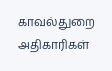காவல்துறை அதிகாரிகள்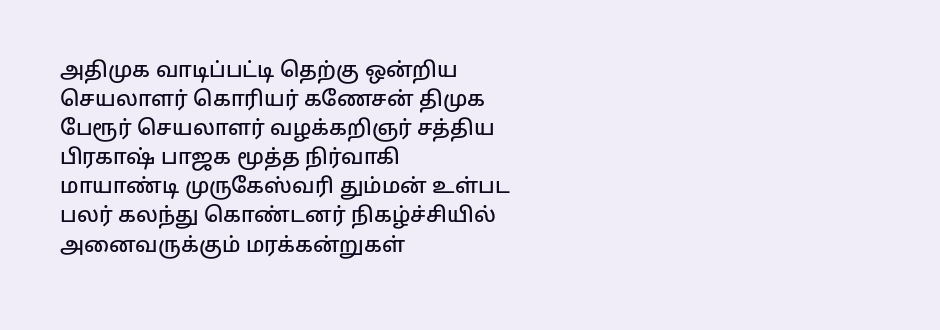அதிமுக வாடிப்பட்டி தெற்கு ஒன்றிய செயலாளர் கொரியர் கணேசன் திமுக பேரூர் செயலாளர் வழக்கறிஞர் சத்திய பிரகாஷ் பாஜக மூத்த நிர்வாகி மாயாண்டி முருகேஸ்வரி தும்மன் உள்பட பலர் கலந்து கொண்டனர் நிகழ்ச்சியில் அனைவருக்கும் மரக்கன்றுகள்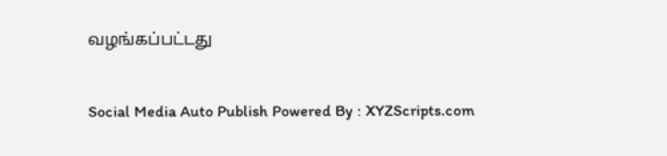வழங்கப்பட்டது

Social Media Auto Publish Powered By : XYZScripts.com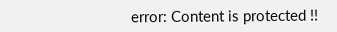error: Content is protected !!